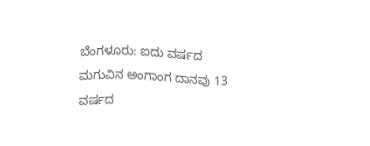ಬೆಂಗಳೂರು: ಐದು ವರ್ಷದ ಮಗುವಿನ ಅಂಗಾಂಗ ದಾನವು 13 ವರ್ಷದ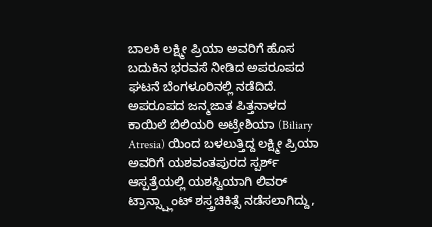ಬಾಲಕಿ ಲಕ್ಷ್ಮೀ ಪ್ರಿಯಾ ಅವರಿಗೆ ಹೊಸ ಬದುಕಿನ ಭರವಸೆ ನೀಡಿದ ಅಪರೂಪದ ಘಟನೆ ಬೆಂಗಳೂರಿನಲ್ಲಿ ನಡೆದಿದೆ.
ಅಪರೂಪದ ಜನ್ಮಜಾತ ಪಿತ್ತನಾಳದ ಕಾಯಿಲೆ ಬಿಲಿಯರಿ ಅಟ್ರೇಶಿಯಾ (Biliary Atresia) ಯಿಂದ ಬಳಲುತ್ತಿದ್ದ ಲಕ್ಷ್ಮೀ ಪ್ರಿಯಾ ಅವರಿಗೆ ಯಶವಂತಪುರದ ಸ್ಪರ್ಶ್ ಆಸ್ಪತ್ರೆಯಲ್ಲಿ ಯಶಸ್ವಿಯಾಗಿ ಲಿವರ್ ಟ್ರಾನ್ಸ್ಪ್ಲಾಂಟ್ ಶಸ್ತ್ರಚಿಕಿತ್ಸೆ ನಡೆಸಲಾಗಿದ್ದು,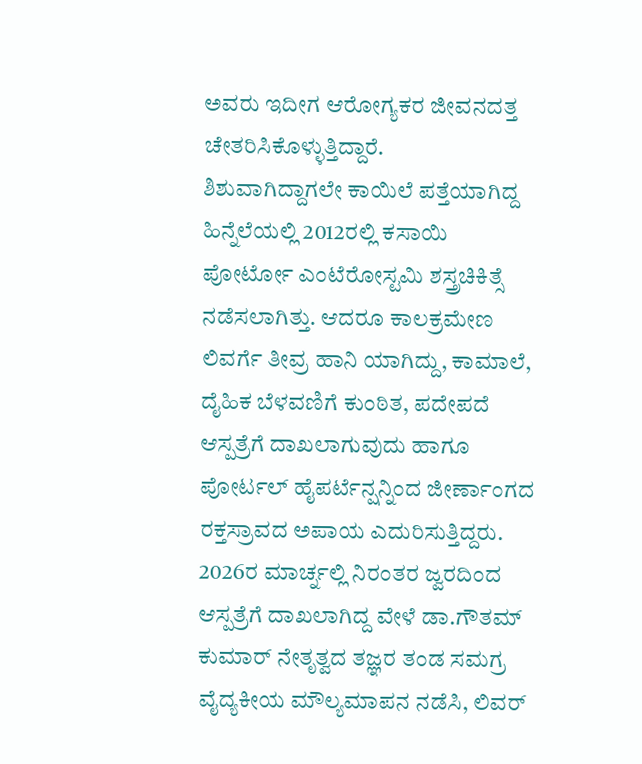ಅವರು ಇದೀಗ ಆರೋಗ್ಯಕರ ಜೀವನದತ್ತ ಚೇತರಿಸಿಕೊಳ್ಳುತ್ತಿದ್ದಾರೆ.
ಶಿಶುವಾಗಿದ್ದಾಗಲೇ ಕಾಯಿಲೆ ಪತ್ತೆಯಾಗಿದ್ದ ಹಿನ್ನೆಲೆಯಲ್ಲಿ 2012ರಲ್ಲಿ ಕಸಾಯಿ ಪೋರ್ಟೋ ಎಂಟೆರೋಸ್ಟಮಿ ಶಸ್ತ್ರಚಿಕಿತ್ಸೆ ನಡೆಸಲಾಗಿತ್ತು. ಆದರೂ ಕಾಲಕ್ರಮೇಣ ಲಿವರ್ಗೆ ತೀವ್ರ ಹಾನಿ ಯಾಗಿದ್ದು, ಕಾಮಾಲೆ, ದೈಹಿಕ ಬೆಳವಣಿಗೆ ಕುಂಠಿತ, ಪದೇಪದೆ ಆಸ್ಪತ್ರೆಗೆ ದಾಖಲಾಗುವುದು ಹಾಗೂ ಪೋರ್ಟಲ್ ಹೈಪರ್ಟೆನ್ಷನ್ನಿಂದ ಜೀರ್ಣಾಂಗದ ರಕ್ತಸ್ರಾವದ ಅಪಾಯ ಎದುರಿಸುತ್ತಿದ್ದರು.
2026ರ ಮಾರ್ಚ್ನಲ್ಲಿ ನಿರಂತರ ಜ್ವರದಿಂದ ಆಸ್ಪತ್ರೆಗೆ ದಾಖಲಾಗಿದ್ದ ವೇಳೆ ಡಾ.ಗೌತಮ್ ಕುಮಾರ್ ನೇತೃತ್ವದ ತಜ್ಞರ ತಂಡ ಸಮಗ್ರ ವೈದ್ಯಕೀಯ ಮೌಲ್ಯಮಾಪನ ನಡೆಸಿ, ಲಿವರ್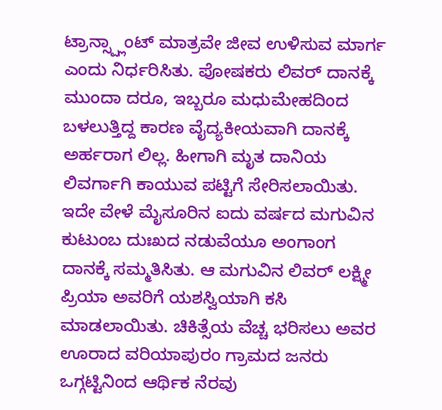ಟ್ರಾನ್ಸ್ಪ್ಲಾಂಟ್ ಮಾತ್ರವೇ ಜೀವ ಉಳಿಸುವ ಮಾರ್ಗ ಎಂದು ನಿರ್ಧರಿಸಿತು. ಪೋಷಕರು ಲಿವರ್ ದಾನಕ್ಕೆ ಮುಂದಾ ದರೂ, ಇಬ್ಬರೂ ಮಧುಮೇಹದಿಂದ ಬಳಲುತ್ತಿದ್ದ ಕಾರಣ ವೈದ್ಯಕೀಯವಾಗಿ ದಾನಕ್ಕೆ ಅರ್ಹರಾಗ ಲಿಲ್ಲ. ಹೀಗಾಗಿ ಮೃತ ದಾನಿಯ ಲಿವರ್ಗಾಗಿ ಕಾಯುವ ಪಟ್ಟಿಗೆ ಸೇರಿಸಲಾಯಿತು.
ಇದೇ ವೇಳೆ ಮೈಸೂರಿನ ಐದು ವರ್ಷದ ಮಗುವಿನ ಕುಟುಂಬ ದುಃಖದ ನಡುವೆಯೂ ಅಂಗಾಂಗ ದಾನಕ್ಕೆ ಸಮ್ಮತಿಸಿತು. ಆ ಮಗುವಿನ ಲಿವರ್ ಲಕ್ಷ್ಮೀ ಪ್ರಿಯಾ ಅವರಿಗೆ ಯಶಸ್ವಿಯಾಗಿ ಕಸಿ ಮಾಡಲಾಯಿತು. ಚಿಕಿತ್ಸೆಯ ವೆಚ್ಚ ಭರಿಸಲು ಅವರ ಊರಾದ ವರಿಯಾಪುರಂ ಗ್ರಾಮದ ಜನರು ಒಗ್ಗಟ್ಟಿನಿಂದ ಆರ್ಥಿಕ ನೆರವು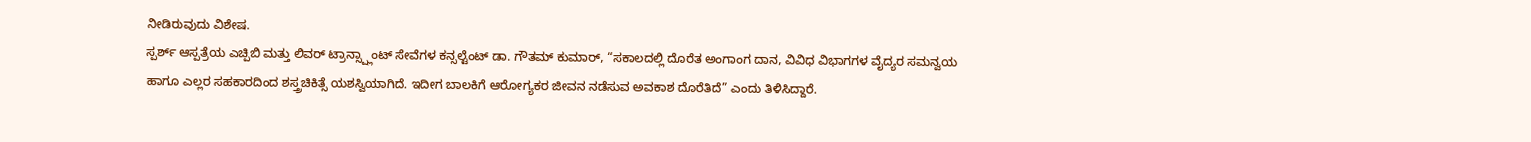ನೀಡಿರುವುದು ವಿಶೇಷ.
ಸ್ಪರ್ಶ್ ಆಸ್ಪತ್ರೆಯ ಎಚ್ಪಿಬಿ ಮತ್ತು ಲಿವರ್ ಟ್ರಾನ್ಸ್ಪ್ಲಾಂಟ್ ಸೇವೆಗಳ ಕನ್ಸಲ್ಟೆಂಟ್ ಡಾ. ಗೌತಮ್ ಕುಮಾರ್, “ಸಕಾಲದಲ್ಲಿ ದೊರೆತ ಅಂಗಾಂಗ ದಾನ, ವಿವಿಧ ವಿಭಾಗಗಳ ವೈದ್ಯರ ಸಮನ್ವಯ ಹಾಗೂ ಎಲ್ಲರ ಸಹಕಾರದಿಂದ ಶಸ್ತ್ರಚಿಕಿತ್ಸೆ ಯಶಸ್ವಿಯಾಗಿದೆ. ಇದೀಗ ಬಾಲಕಿಗೆ ಆರೋಗ್ಯಕರ ಜೀವನ ನಡೆಸುವ ಅವಕಾಶ ದೊರೆತಿದೆ” ಎಂದು ತಿಳಿಸಿದ್ದಾರೆ.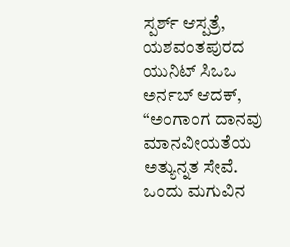ಸ್ಪರ್ಶ್ ಆಸ್ಪತ್ರೆ, ಯಶವಂತಪುರದ ಯುನಿಟ್ ಸಿಒಒ ಅರ್ನಬ್ ಆದಕ್, “ಅಂಗಾಂಗ ದಾನವು ಮಾನವೀಯತೆಯ ಅತ್ಯುನ್ನತ ಸೇವೆ. ಒಂದು ಮಗುವಿನ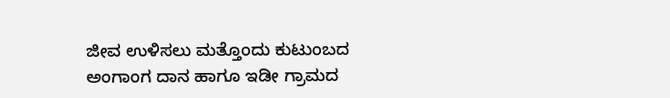ಜೀವ ಉಳಿಸಲು ಮತ್ತೊಂದು ಕುಟುಂಬದ ಅಂಗಾಂಗ ದಾನ ಹಾಗೂ ಇಡೀ ಗ್ರಾಮದ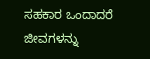ಸಹಕಾರ ಒಂದಾದರೆ ಜೀವಗಳನ್ನು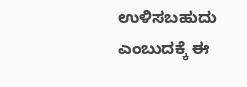ಉಳಿಸಬಹುದು ಎಂಬುದಕ್ಕೆ ಈ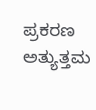ಪ್ರಕರಣ ಅತ್ಯುತ್ತಮ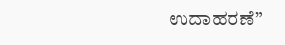ಉದಾಹರಣೆ”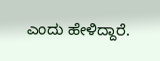ಎಂದು ಹೇಳಿದ್ದಾರೆ.